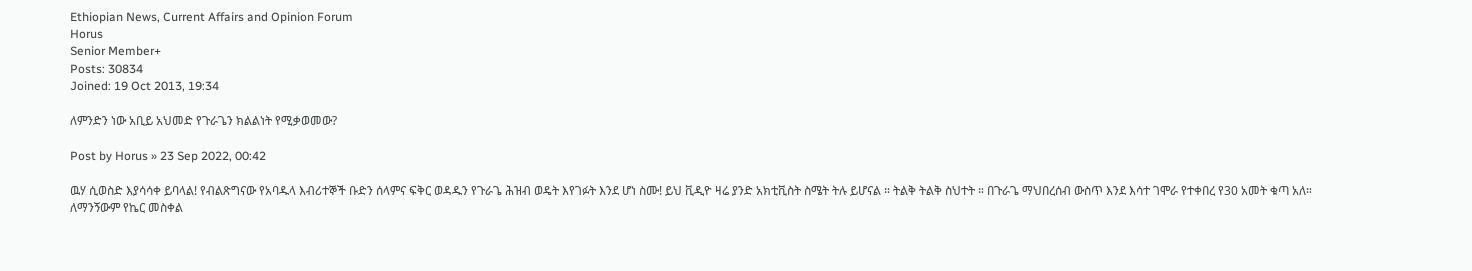Ethiopian News, Current Affairs and Opinion Forum
Horus
Senior Member+
Posts: 30834
Joined: 19 Oct 2013, 19:34

ለምንድን ነው አቢይ አህመድ የጉራጌን ክልልነት የሚቃወመው?

Post by Horus » 23 Sep 2022, 00:42

ዉሃ ሲወስድ እያሳሳቀ ይባላል! የብልጽግናው የአባዱላ እብሪተኞች ቡድን ሰላምና ፍቅር ወዳዱን የጉራጌ ሕዝብ ወዴት እየገፉት እንደ ሆነ ስሙ! ይህ ቪዲዮ ዛሬ ያንድ አክቲቪስት ስሜት ትሉ ይሆናል ። ትልቅ ትልቅ ስህተት ። በጉራጌ ማህበረሰብ ውስጥ እንደ እሳተ ገሞራ የተቀበረ የ30 አመት ቁጣ አለ። ለማንኝውም የኬር መስቀል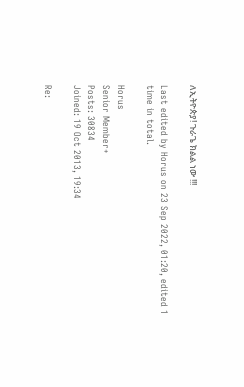ለኢትዮጵያ! ጉራጌ ክልል ነው !!!

Last edited by Horus on 23 Sep 2022, 01:20, edited 1 time in total.

Horus
Senior Member+
Posts: 30834
Joined: 19 Oct 2013, 19:34

Re: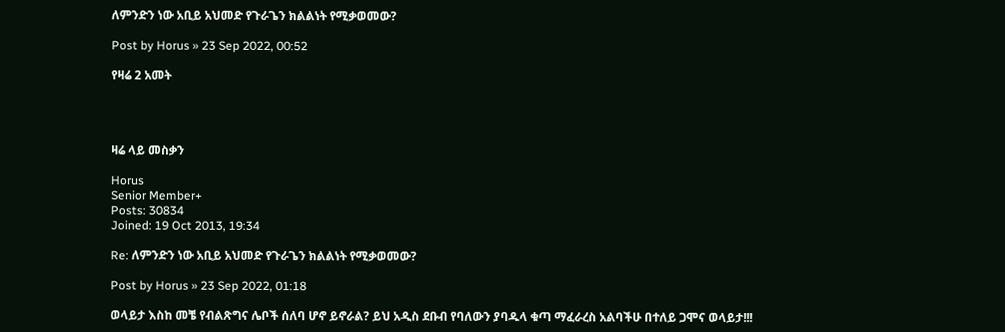ለምንድን ነው አቢይ አህመድ የጉራጌን ክልልነት የሚቃወመው?

Post by Horus » 23 Sep 2022, 00:52

የዛሬ 2 አመት




ዛሬ ላይ መስቃን

Horus
Senior Member+
Posts: 30834
Joined: 19 Oct 2013, 19:34

Re: ለምንድን ነው አቢይ አህመድ የጉራጌን ክልልነት የሚቃወመው?

Post by Horus » 23 Sep 2022, 01:18

ወላይታ እስከ መቼ የብልጽግና ሌቦች ሰለባ ሆኖ ይኖራል? ይህ አዲስ ደቡብ የባለውን ያባዱላ ቁጣ ማፈራረስ አልባችሁ በተለይ ጋሞና ወላይታ!!!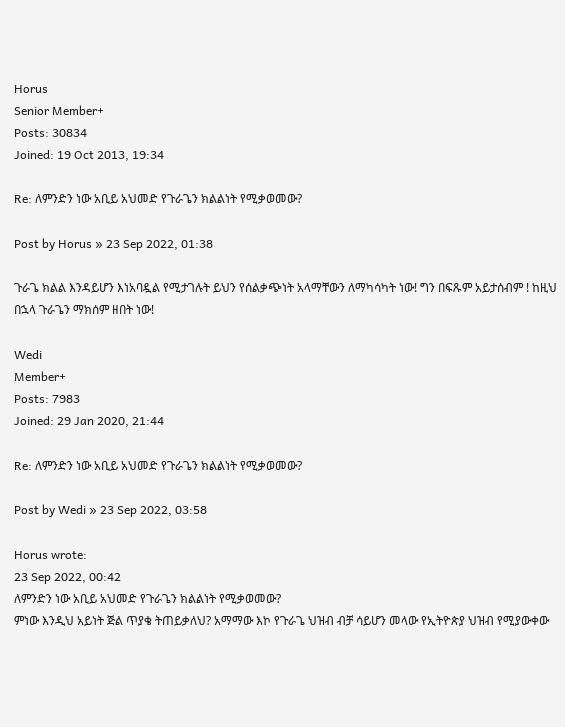Horus
Senior Member+
Posts: 30834
Joined: 19 Oct 2013, 19:34

Re: ለምንድን ነው አቢይ አህመድ የጉራጌን ክልልነት የሚቃወመው?

Post by Horus » 23 Sep 2022, 01:38

ጉራጌ ክልል እንዳይሆን እነአባዷል የሚታገሉት ይህን የሰልቃጭነት አላማቸውን ለማካሳካት ነው! ግን በፍጹም አይታሰብም ! ከዚህ በኋላ ጉራጌን ማክሰም ዘበት ነው!

Wedi
Member+
Posts: 7983
Joined: 29 Jan 2020, 21:44

Re: ለምንድን ነው አቢይ አህመድ የጉራጌን ክልልነት የሚቃወመው?

Post by Wedi » 23 Sep 2022, 03:58

Horus wrote:
23 Sep 2022, 00:42
ለምንድን ነው አቢይ አህመድ የጉራጌን ክልልነት የሚቃወመው?
ምነው እንዲህ አይነት ጅል ጥያቄ ትጠይቃለህ? አማማው እኮ የጉራጌ ህዝብ ብቻ ሳይሆን መላው የኢትዮጵያ ህዝብ የሚያውቀው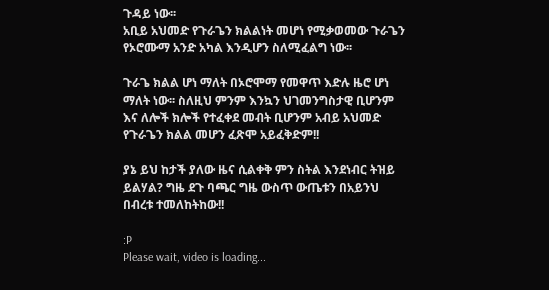ጉዳይ ነው፡፡
አቢይ አህመድ የጉራጌን ክልልነት መሆነ የሚቃወመው ጉራጌን የኦሮሙማ አንድ አካል እንዲሆን ስለሚፈልግ ነው፡፡

ጉራጌ ክልል ሆነ ማለት በኦሮሞማ የመዋጥ እድሉ ዜሮ ሆነ ማለት ነው፡፡ ስለዚህ ምንም እንኳን ህገመንግስታዊ ቢሆንም እና ለሎች ክሎች የተፈቀደ መብት ቢሆንም አብይ አህመድ የጉራጌን ክልል መሆን ፈጽሞ አይፈቅድም!!

ያኔ ይህ ከታች ያለው ዜና ሲልቀቅ ምን ስትል እንደነብር ትዝይ ይልሃል? ግዜ ደጉ ባጫር ግዜ ውስጥ ውጤቱን በአይንህ በብረቱ ተመለከትከው!!

:P
Please wait, video is loading...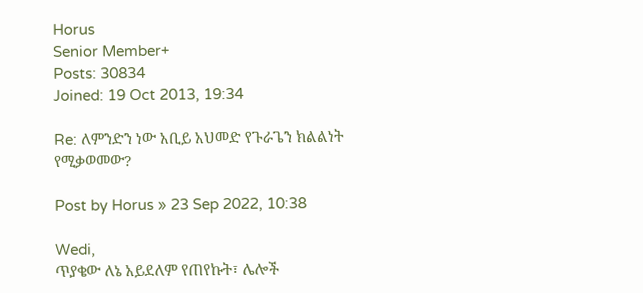Horus
Senior Member+
Posts: 30834
Joined: 19 Oct 2013, 19:34

Re: ለምንድን ነው አቢይ አህመድ የጉራጌን ክልልነት የሚቃወመው?

Post by Horus » 23 Sep 2022, 10:38

Wedi,
ጥያቄው ለኔ አይደለም የጠየኩት፣ ሌሎች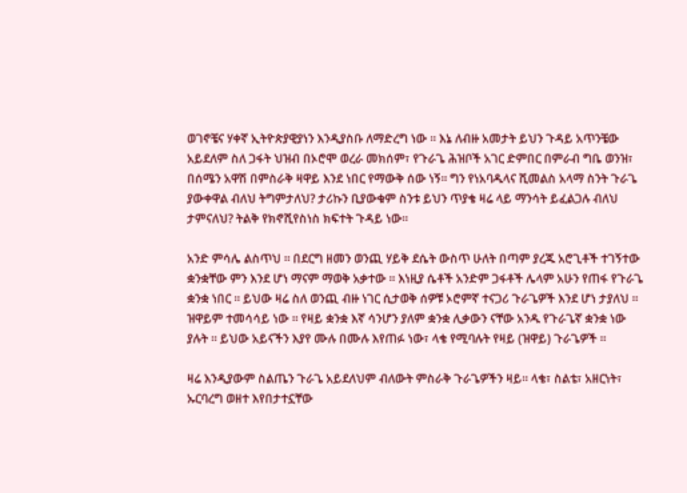ወገኖቼና ሃቀኛ ኢትዮጵያዊያነን እንዲያስቡ ለማድረግ ነው ። እኔ ለብዙ አመታት ይህን ጉዳይ አጥንቼው አይደለም ስለ ጋፋት ህዝብ በኦሮሞ ወረራ መክሰም፣ የጉራጌ ሕዝቦች አገር ድምበር በምራብ ግቤ ወንዝ፣ በሰሜን አዋሽ በምስራቅ ዛዋይ እንደ ነበር የማውቅ ሰው ነኝ። ግን የነአባዱላና ሺመልስ አላማ ስንት ጉራጌ ያውቀዋል ብለህ ትግምታለህ? ታሪኩን ቢያውቁም ስንቱ ይህን ጥያቄ ዛሬ ላይ ማንሳት ይፈልጋሉ ብለህ ታምናለህ? ትልቅ የክኖሺየስነስ ክፍተት ጉዳይ ነው።

አንድ ምሳሌ ልስጥህ ። በደርግ ዘመን ወንጪ ሃይቅ ደሴት ውስጥ ሁለት በጣም ያረጁ አሮጊቶች ተገኝተው ቋንቋቸው ምን እንደ ሆነ ማናም ማወቅ አቃተው ። እነዚያ ሴቶች አንድም ጋፋቶች ሌላም አሁን የጠፋ የጉራጌ ቋንቋ ነበር ። ይህው ዛሬ ስለ ወንጪ ብዙ ነገር ሲታወቅ ሰዎቹ ኦሮምኛ ተናጋሪ ጉራጌዎች እንደ ሆነ ታያለህ ። ዝዋይም ተመሳሳይ ነው ። የዛይ ቋንቋ እኛ ሳንሆን ያለም ቋንቋ ሊቃውን ናቸው አንዱ የጉራጌኛ ቋንቋ ነው ያሉት ። ይህው አይናችን እያየ ሙሉ በሙሉ እየጠፉ ነው፣ ላቄ የሚባሉት የዛይ (ዝዋይ) ጉራጌዎች ።

ዛሬ እንዲያውም ስልጤን ጉራጌ አይደለህም ብለውት ምስራቅ ጉራጌዎችን ዛይ። ላቄ፣ ስልቴ፣ አዘርነት፣ ኡርባረግ ወዘተ እየበታተኗቸው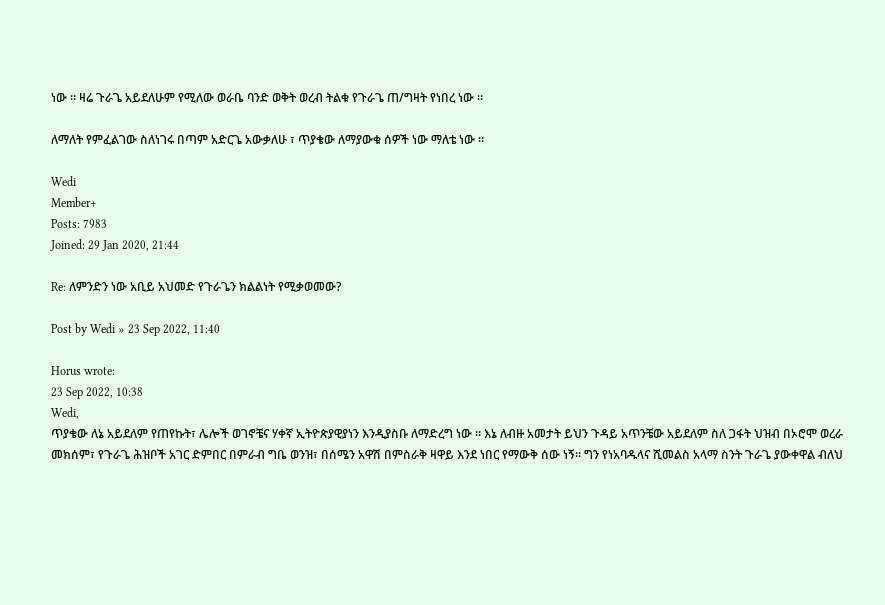ነው ። ዛሬ ጉራጌ አይደለሁም የሚለው ወራቤ ባንድ ወቅት ወረብ ትልቁ የጉራጌ ጠ/ግዛት የነበረ ነው ።

ለማለት የምፈልገው ስለነገሩ በጣም አድርጌ አውቃለሁ ፣ ጥያቄው ለማያውቁ ሰዎች ነው ማለቴ ነው ።

Wedi
Member+
Posts: 7983
Joined: 29 Jan 2020, 21:44

Re: ለምንድን ነው አቢይ አህመድ የጉራጌን ክልልነት የሚቃወመው?

Post by Wedi » 23 Sep 2022, 11:40

Horus wrote:
23 Sep 2022, 10:38
Wedi,
ጥያቄው ለኔ አይደለም የጠየኩት፣ ሌሎች ወገኖቼና ሃቀኛ ኢትዮጵያዊያነን እንዲያስቡ ለማድረግ ነው ። እኔ ለብዙ አመታት ይህን ጉዳይ አጥንቼው አይደለም ስለ ጋፋት ህዝብ በኦሮሞ ወረራ መክሰም፣ የጉራጌ ሕዝቦች አገር ድምበር በምራብ ግቤ ወንዝ፣ በሰሜን አዋሽ በምስራቅ ዛዋይ እንደ ነበር የማውቅ ሰው ነኝ። ግን የነአባዱላና ሺመልስ አላማ ስንት ጉራጌ ያውቀዋል ብለህ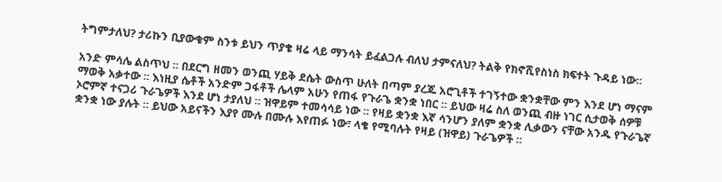ትግምታለህ? ታሪኩን ቢያውቁም ስንቱ ይህን ጥያቄ ዛሬ ላይ ማንሳት ይፈልጋሉ ብለህ ታምናለህ? ትልቅ የክኖሺየስነስ ክፍተት ጉዳይ ነው።

አንድ ምሳሌ ልስጥህ ። በደርግ ዘመን ወንጪ ሃይቅ ደሴት ውስጥ ሁለት በጣም ያረጁ አሮጊቶች ተገኝተው ቋንቋቸው ምን እንደ ሆነ ማናም ማወቅ አቃተው ። እነዚያ ሴቶች አንድም ጋፋቶች ሌላም አሁን የጠፋ የጉራጌ ቋንቋ ነበር ። ይህው ዛሬ ስለ ወንጪ ብዙ ነገር ሲታወቅ ሰዎቹ ኦሮምኛ ተናጋሪ ጉራጌዎች እንደ ሆነ ታያለህ ። ዝዋይም ተመሳሳይ ነው ። የዛይ ቋንቋ እኛ ሳንሆን ያለም ቋንቋ ሊቃውን ናቸው አንዱ የጉራጌኛ ቋንቋ ነው ያሉት ። ይህው አይናችን እያየ ሙሉ በሙሉ እየጠፉ ነው፣ ላቄ የሚባሉት የዛይ (ዝዋይ) ጉራጌዎች ።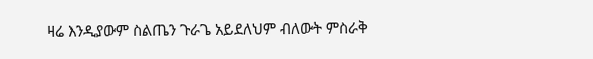ዛሬ እንዲያውም ስልጤን ጉራጌ አይደለህም ብለውት ምስራቅ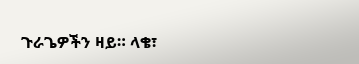ጉራጌዎችን ዛይ። ላቄ፣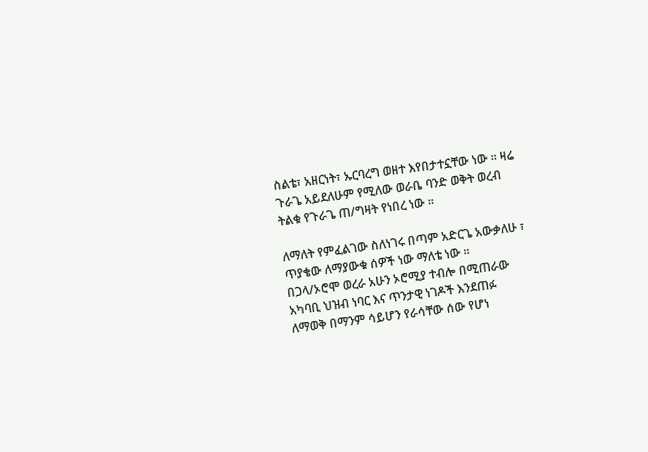ስልቴ፣ አዘርነት፣ ኡርባረግ ወዘተ እየበታተኗቸው ነው ። ዛሬ ጉራጌ አይደለሁም የሚለው ወራቤ ባንድ ወቅት ወረብ ትልቁ የጉራጌ ጠ/ግዛት የነበረ ነው ።

ለማለት የምፈልገው ስለነገሩ በጣም አድርጌ አውቃለሁ ፣ ጥያቄው ለማያውቁ ሰዎች ነው ማለቴ ነው ።
በጋላ/ኦሮሞ ወረራ አሁን ኦሮሚያ ተብሎ በሚጠራው አካባቢ ህዝብ ነባር እና ጥንታዊ ነገዶች እንደጠፉ ለማወቅ በማንም ሳይሆን የራሳቸው ሰው የሆነ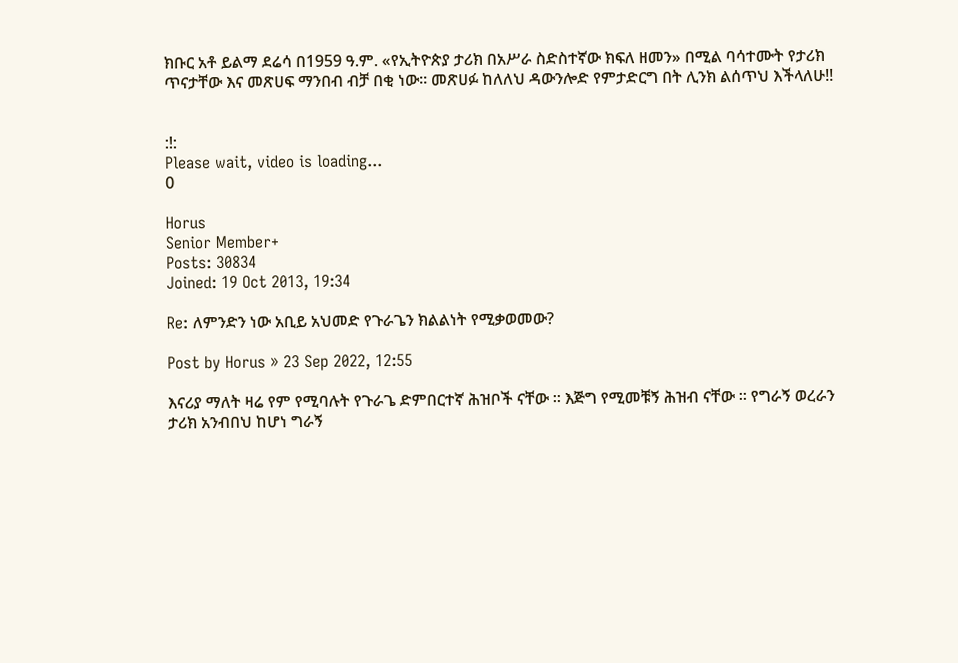ክቡር አቶ ይልማ ደሬሳ በ1959 ዓ.ም. «የኢትዮጵያ ታሪክ በአሥራ ስድስተኛው ክፍለ ዘመን» በሚል ባሳተሙት የታሪክ ጥናታቸው እና መጽሀፍ ማንበብ ብቻ በቂ ነው፡፡ መጽሀፉ ከለለህ ዳውንሎድ የምታድርግ በት ሊንክ ልሰጥህ እችላለሁ!!


:!:
Please wait, video is loading...
0

Horus
Senior Member+
Posts: 30834
Joined: 19 Oct 2013, 19:34

Re: ለምንድን ነው አቢይ አህመድ የጉራጌን ክልልነት የሚቃወመው?

Post by Horus » 23 Sep 2022, 12:55

እናሪያ ማለት ዛሬ የም የሚባሉት የጉራጌ ድምበርተኛ ሕዝቦች ናቸው ። እጅግ የሚመቹኝ ሕዝብ ናቸው ። የግራኝ ወረራን ታሪክ አንብበህ ከሆነ ግራኝ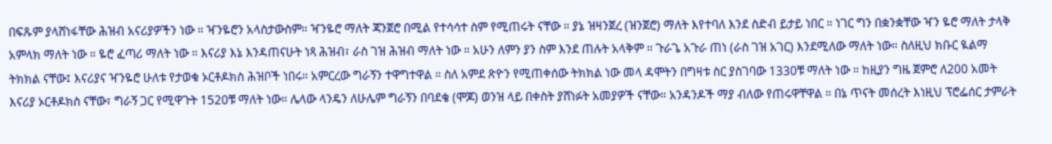በፍጹም ያላሸነፋቸው ሕዝብ አናሪያዎችን ነው ። ዣንዬሮን አላስታውስም። ዣንዬሮ ማለት ጃንጀሮ በሚል የተሳሳተ ስም የሚጠሩት ናቸው ። ያኔ ዝዛንጀረ (ዝንጀሮ) ማለት እየተባለ እንደ ስድብ ይታይ ነበር ። ነገር ግን በቋንቋቸው ዣን ዬሮ ማለት ታላቅ አምላክ ማለት ነው ። ዬሮ ፈጣሪ ማለት ነው ። እናሪያ እኔ እንዳጠናሁት ነጻ ሕዝብ፣ ራስ ገዝ ሕዝብ ማለት ነው ። አሁን ለምን ያን ስም እንደ ጠሉት አላቅም ። ጉራጌ አጉራ ጠነ (ራስ ገዝ አገር) እንደሚለው ማለት ነው። ስለዚህ ክቡር ዪልማ ትክክል ናቸው፤ እናሪያና ዣንዬሮ ሁለቱ የታወቁ ኦርቶዶክስ ሕዝቦች ነበሩ። አምርረው ግራኝን ተዋግተዋል ። ስለ አምደ ጽዮን የሚጠቀሰው ትክክል ነው መላ ዳሞትን በግዛቱ ስር ያስገባው 1330ቹ ማለት ነው ። ከዚያን ግዜ ጀምሮ ለ200 አመት እናሪያ ኦርቶዶክስ ናቸው፣ ግራኝ ጋር የሚዋጉት 1520ቹ ማለት ነው። ሌላው ላንዴን ለሁሌም ግራኝን በባደቄ (ሞጆ) ወንዝ ላይ በቀስት ያሸነፉት አመያዎች ናቸው። አንዳንዶች ማያ ብለው የጠሩዋቸዋል ። በኔ ጥናት መሰረት እነዚህ ፕሮፌሰር ታምራት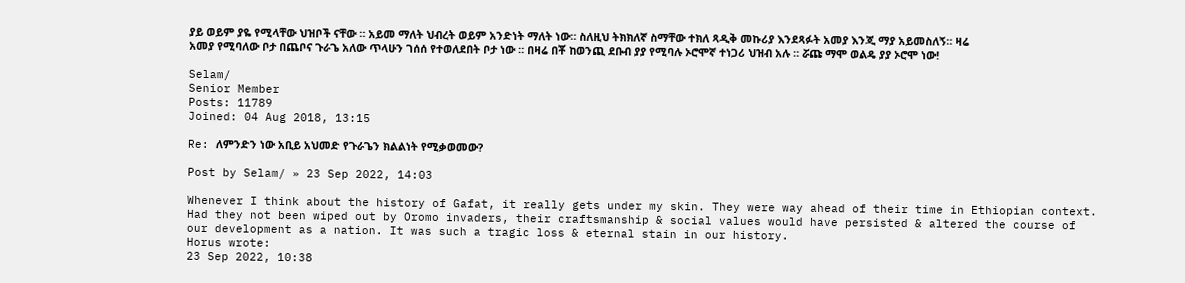ያይ ወይም ያዬ የሚላቸው ህዝቦች ናቸው ። አይመ ማለት ህብረት ወይም አንድነት ማለት ነው። ስለዚህ ትክክለኛ ስማቸው ተክለ ጻዲቅ መኩሪያ እንደጻፉት አመያ እንጂ ማያ አይመስለኝ። ዛሬ አመያ የሚባለው ቦታ በጨቦና ጉራጌ አለው ጥላሁን ገሰሰ የተወለደበት ቦታ ነው ። በዛሬ በቾ ከወንጪ ደቡብ ያያ የሚባሉ ኦሮሞኛ ተነጋሪ ህዝብ አሉ ። ሯጩ ማሞ ወልዴ ያያ ኦሮሞ ነው!

Selam/
Senior Member
Posts: 11789
Joined: 04 Aug 2018, 13:15

Re: ለምንድን ነው አቢይ አህመድ የጉራጌን ክልልነት የሚቃወመው?

Post by Selam/ » 23 Sep 2022, 14:03

Whenever I think about the history of Gafat, it really gets under my skin. They were way ahead of their time in Ethiopian context. Had they not been wiped out by Oromo invaders, their craftsmanship & social values would have persisted & altered the course of our development as a nation. It was such a tragic loss & eternal stain in our history.
Horus wrote:
23 Sep 2022, 10:38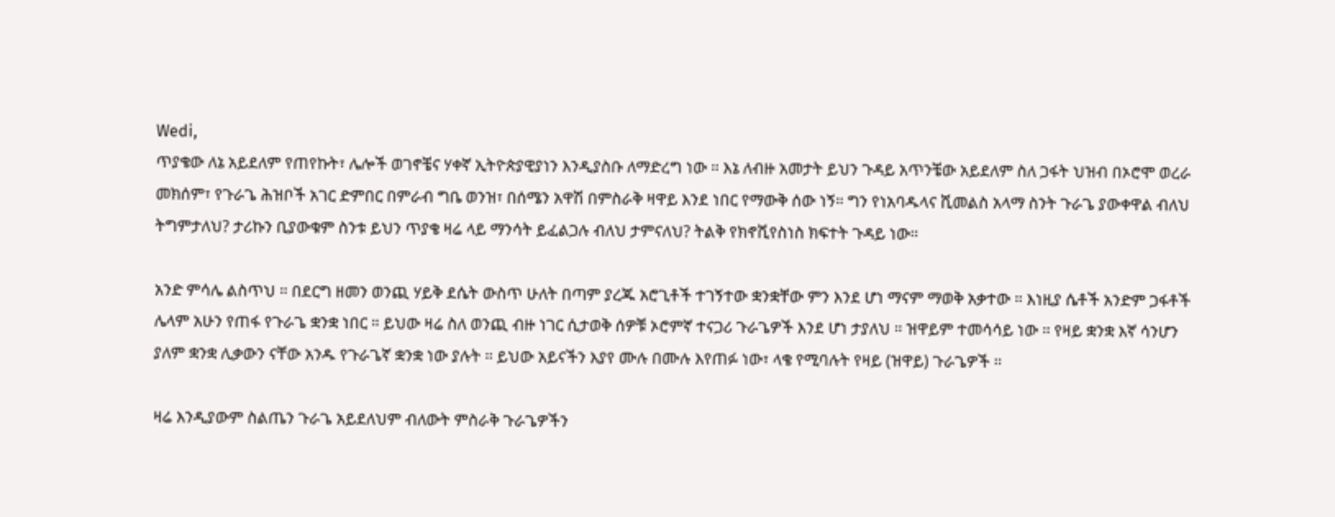Wedi,
ጥያቄው ለኔ አይደለም የጠየኩት፣ ሌሎች ወገኖቼና ሃቀኛ ኢትዮጵያዊያነን እንዲያስቡ ለማድረግ ነው ። እኔ ለብዙ አመታት ይህን ጉዳይ አጥንቼው አይደለም ስለ ጋፋት ህዝብ በኦሮሞ ወረራ መክሰም፣ የጉራጌ ሕዝቦች አገር ድምበር በምራብ ግቤ ወንዝ፣ በሰሜን አዋሽ በምስራቅ ዛዋይ እንደ ነበር የማውቅ ሰው ነኝ። ግን የነአባዱላና ሺመልስ አላማ ስንት ጉራጌ ያውቀዋል ብለህ ትግምታለህ? ታሪኩን ቢያውቁም ስንቱ ይህን ጥያቄ ዛሬ ላይ ማንሳት ይፈልጋሉ ብለህ ታምናለህ? ትልቅ የክኖሺየስነስ ክፍተት ጉዳይ ነው።

አንድ ምሳሌ ልስጥህ ። በደርግ ዘመን ወንጪ ሃይቅ ደሴት ውስጥ ሁለት በጣም ያረጁ አሮጊቶች ተገኝተው ቋንቋቸው ምን እንደ ሆነ ማናም ማወቅ አቃተው ። እነዚያ ሴቶች አንድም ጋፋቶች ሌላም አሁን የጠፋ የጉራጌ ቋንቋ ነበር ። ይህው ዛሬ ስለ ወንጪ ብዙ ነገር ሲታወቅ ሰዎቹ ኦሮምኛ ተናጋሪ ጉራጌዎች እንደ ሆነ ታያለህ ። ዝዋይም ተመሳሳይ ነው ። የዛይ ቋንቋ እኛ ሳንሆን ያለም ቋንቋ ሊቃውን ናቸው አንዱ የጉራጌኛ ቋንቋ ነው ያሉት ። ይህው አይናችን እያየ ሙሉ በሙሉ እየጠፉ ነው፣ ላቄ የሚባሉት የዛይ (ዝዋይ) ጉራጌዎች ።

ዛሬ እንዲያውም ስልጤን ጉራጌ አይደለህም ብለውት ምስራቅ ጉራጌዎችን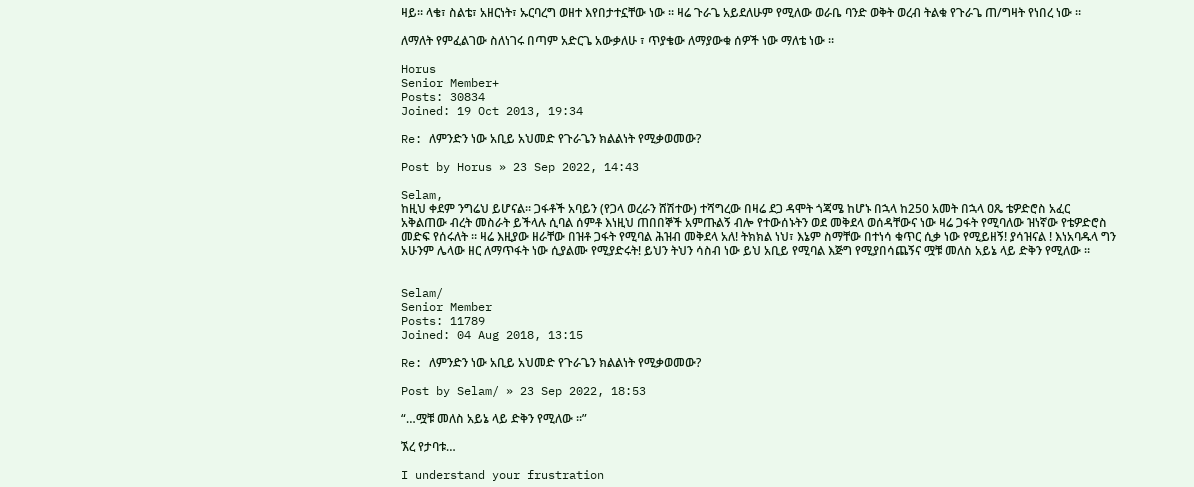ዛይ። ላቄ፣ ስልቴ፣ አዘርነት፣ ኡርባረግ ወዘተ እየበታተኗቸው ነው ። ዛሬ ጉራጌ አይደለሁም የሚለው ወራቤ ባንድ ወቅት ወረብ ትልቁ የጉራጌ ጠ/ግዛት የነበረ ነው ።

ለማለት የምፈልገው ስለነገሩ በጣም አድርጌ አውቃለሁ ፣ ጥያቄው ለማያውቁ ሰዎች ነው ማለቴ ነው ።

Horus
Senior Member+
Posts: 30834
Joined: 19 Oct 2013, 19:34

Re: ለምንድን ነው አቢይ አህመድ የጉራጌን ክልልነት የሚቃወመው?

Post by Horus » 23 Sep 2022, 14:43

Selam,
ከዚህ ቀደም ንግሬህ ይሆናል። ጋፋቶች አባይን (የጋላ ወረራን ሸሽተው) ተሻግረው በዛሬ ደጋ ዳሞት ጎጃሜ ከሆኑ በኋላ ከ250 አመት በኋላ ዐጼ ቴዎድሮስ አፈር አቅልጠው ብረት መስራት ይችላሉ ሲባል ሰምቶ እነዚህ ጠበበኞች አምጡልኝ ብሎ የተውሰኑትን ወደ መቅደላ ወሰዳቸውና ነው ዛሬ ጋፋት የሚባለው ዝነኛው የቴዎድሮስ መድፍ የሰሩለት ። ዛሬ እዚያው ዘራቸው በዝቶ ጋፋት የሚባል ሕዝብ መቅደላ አለ! ትክክል ነህ፣ እኔም ስማቸው በተነሳ ቁጥር ሲቃ ነው የሚይዘኝ! ያሳዝናል ! እነአባዱላ ግን አሁንም ሌላው ዘር ለማጥፋት ነው ሲያልሙ የሚያድሩት! ይህን ትህን ሳስብ ነው ይህ አቢይ የሚባል እጅግ የሚያበሳጨኝና ሟቹ መለስ አይኔ ላይ ድቅን የሚለው ።


Selam/
Senior Member
Posts: 11789
Joined: 04 Aug 2018, 13:15

Re: ለምንድን ነው አቢይ አህመድ የጉራጌን ክልልነት የሚቃወመው?

Post by Selam/ » 23 Sep 2022, 18:53

“…ሟቹ መለስ አይኔ ላይ ድቅን የሚለው ።”

ኧረ የታባቱ…

I understand your frustration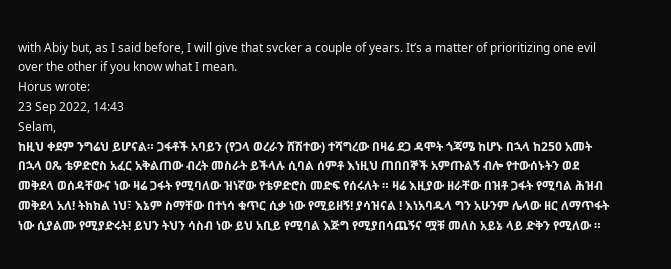with Abiy but, as I said before, I will give that svcker a couple of years. It’s a matter of prioritizing one evil over the other if you know what I mean.
Horus wrote:
23 Sep 2022, 14:43
Selam,
ከዚህ ቀደም ንግሬህ ይሆናል። ጋፋቶች አባይን (የጋላ ወረራን ሸሽተው) ተሻግረው በዛሬ ደጋ ዳሞት ጎጃሜ ከሆኑ በኋላ ከ250 አመት በኋላ ዐጼ ቴዎድሮስ አፈር አቅልጠው ብረት መስራት ይችላሉ ሲባል ሰምቶ እነዚህ ጠበበኞች አምጡልኝ ብሎ የተውሰኑትን ወደ መቅደላ ወሰዳቸውና ነው ዛሬ ጋፋት የሚባለው ዝነኛው የቴዎድሮስ መድፍ የሰሩለት ። ዛሬ እዚያው ዘራቸው በዝቶ ጋፋት የሚባል ሕዝብ መቅደላ አለ! ትክክል ነህ፣ እኔም ስማቸው በተነሳ ቁጥር ሲቃ ነው የሚይዘኝ! ያሳዝናል ! እነአባዱላ ግን አሁንም ሌላው ዘር ለማጥፋት ነው ሲያልሙ የሚያድሩት! ይህን ትህን ሳስብ ነው ይህ አቢይ የሚባል እጅግ የሚያበሳጨኝና ሟቹ መለስ አይኔ ላይ ድቅን የሚለው ።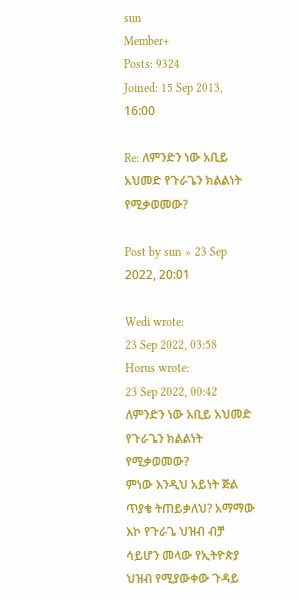sun
Member+
Posts: 9324
Joined: 15 Sep 2013, 16:00

Re: ለምንድን ነው አቢይ አህመድ የጉራጌን ክልልነት የሚቃወመው?

Post by sun » 23 Sep 2022, 20:01

Wedi wrote:
23 Sep 2022, 03:58
Horus wrote:
23 Sep 2022, 00:42
ለምንድን ነው አቢይ አህመድ የጉራጌን ክልልነት የሚቃወመው?
ምነው እንዲህ አይነት ጅል ጥያቄ ትጠይቃለህ? አማማው እኮ የጉራጌ ህዝብ ብቻ ሳይሆን መላው የኢትዮጵያ ህዝብ የሚያውቀው ጉዳይ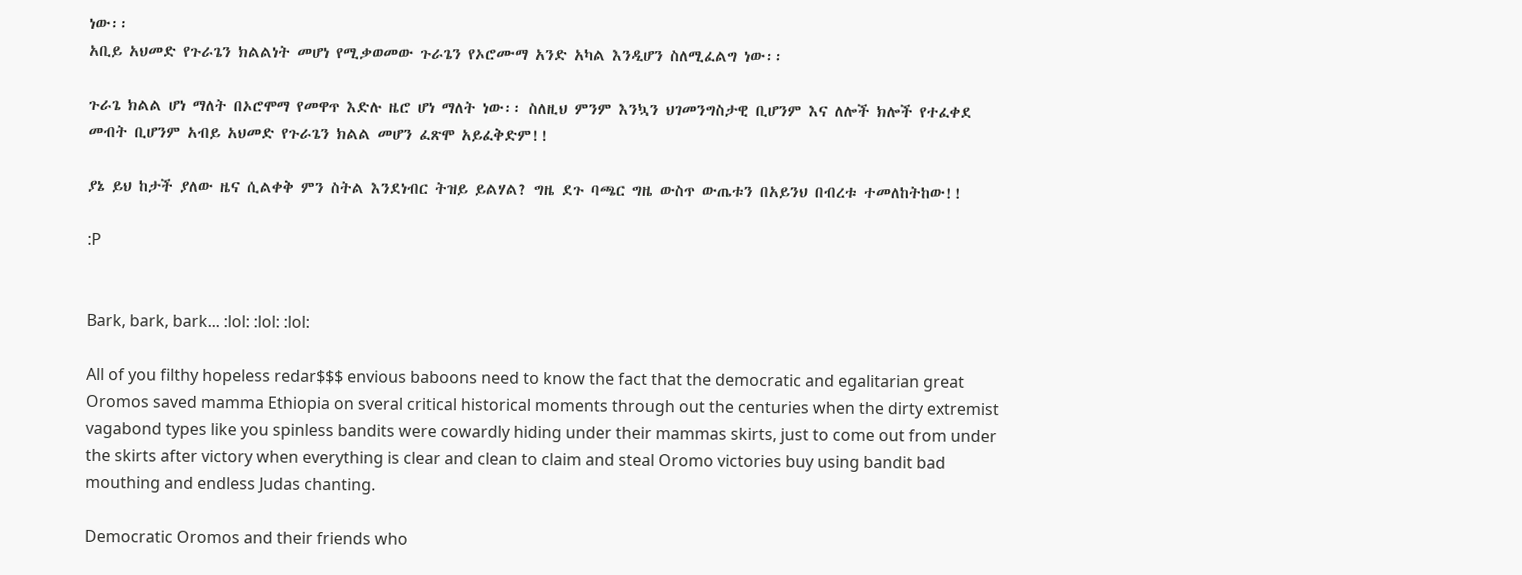ነው፡፡
አቢይ አህመድ የጉራጌን ክልልነት መሆነ የሚቃወመው ጉራጌን የኦሮሙማ አንድ አካል እንዲሆን ስለሚፈልግ ነው፡፡

ጉራጌ ክልል ሆነ ማለት በኦሮሞማ የመዋጥ እድሉ ዜሮ ሆነ ማለት ነው፡፡ ስለዚህ ምንም እንኳን ህገመንግስታዊ ቢሆንም እና ለሎች ክሎች የተፈቀደ መብት ቢሆንም አብይ አህመድ የጉራጌን ክልል መሆን ፈጽሞ አይፈቅድም!!

ያኔ ይህ ከታች ያለው ዜና ሲልቀቅ ምን ስትል እንደነብር ትዝይ ይልሃል? ግዜ ደጉ ባጫር ግዜ ውስጥ ውጤቱን በአይንህ በብረቱ ተመለከትከው!!

:P


Bark, bark, bark... :lol: :lol: :lol:

All of you filthy hopeless redar$$$ envious baboons need to know the fact that the democratic and egalitarian great Oromos saved mamma Ethiopia on sveral critical historical moments through out the centuries when the dirty extremist vagabond types like you spinless bandits were cowardly hiding under their mammas skirts, just to come out from under the skirts after victory when everything is clear and clean to claim and steal Oromo victories buy using bandit bad mouthing and endless Judas chanting.

Democratic Oromos and their friends who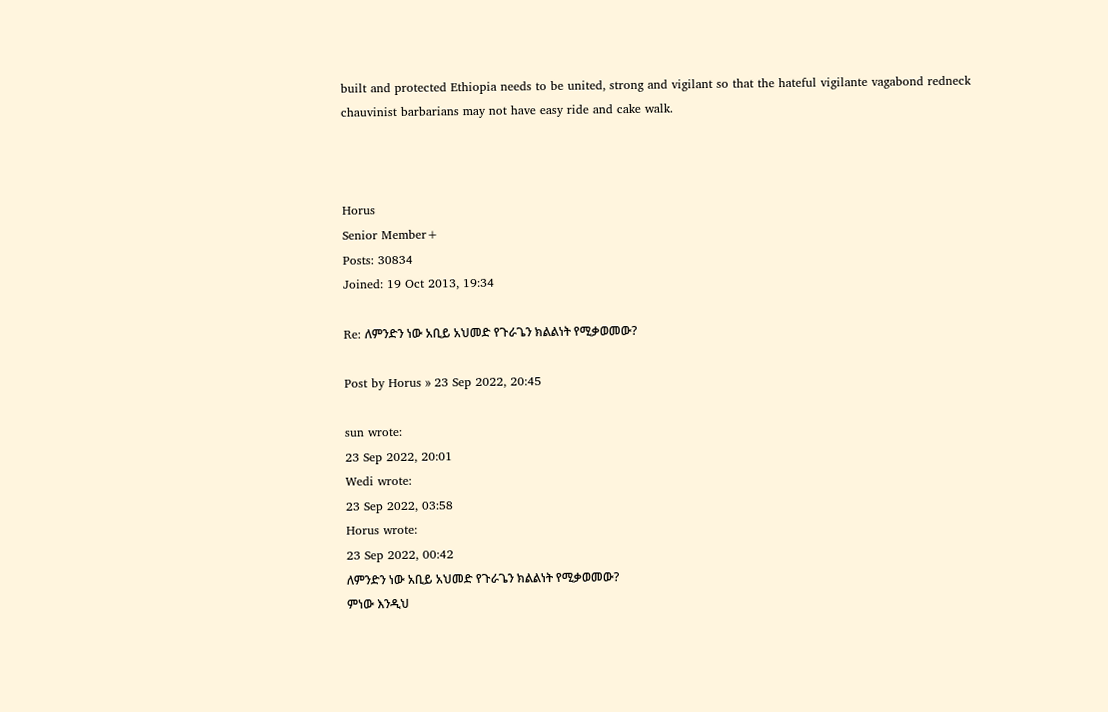built and protected Ethiopia needs to be united, strong and vigilant so that the hateful vigilante vagabond redneck chauvinist barbarians may not have easy ride and cake walk.



Horus
Senior Member+
Posts: 30834
Joined: 19 Oct 2013, 19:34

Re: ለምንድን ነው አቢይ አህመድ የጉራጌን ክልልነት የሚቃወመው?

Post by Horus » 23 Sep 2022, 20:45

sun wrote:
23 Sep 2022, 20:01
Wedi wrote:
23 Sep 2022, 03:58
Horus wrote:
23 Sep 2022, 00:42
ለምንድን ነው አቢይ አህመድ የጉራጌን ክልልነት የሚቃወመው?
ምነው እንዲህ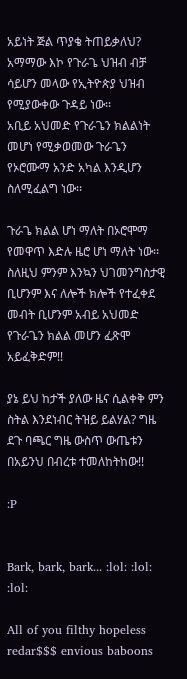አይነት ጅል ጥያቄ ትጠይቃለህ? አማማው እኮ የጉራጌ ህዝብ ብቻ ሳይሆን መላው የኢትዮጵያ ህዝብ የሚያውቀው ጉዳይ ነው፡፡
አቢይ አህመድ የጉራጌን ክልልነት መሆነ የሚቃወመው ጉራጌን የኦሮሙማ አንድ አካል እንዲሆን ስለሚፈልግ ነው፡፡

ጉራጌ ክልል ሆነ ማለት በኦሮሞማ የመዋጥ እድሉ ዜሮ ሆነ ማለት ነው፡፡ ስለዚህ ምንም እንኳን ህገመንግስታዊ ቢሆንም እና ለሎች ክሎች የተፈቀደ መብት ቢሆንም አብይ አህመድ የጉራጌን ክልል መሆን ፈጽሞ አይፈቅድም!!

ያኔ ይህ ከታች ያለው ዜና ሲልቀቅ ምን ስትል እንደነብር ትዝይ ይልሃል? ግዜ ደጉ ባጫር ግዜ ውስጥ ውጤቱን በአይንህ በብረቱ ተመለከትከው!!

:P


Bark, bark, bark... :lol: :lol: :lol:

All of you filthy hopeless redar$$$ envious baboons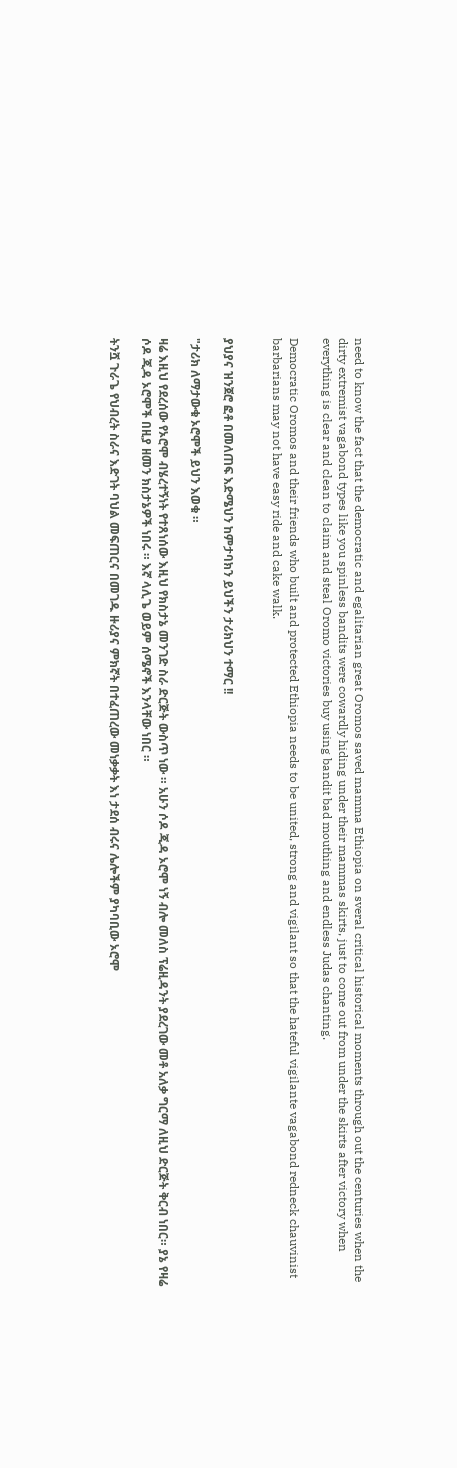need to know the fact that the democratic and egalitarian great Oromos saved mamma Ethiopia on sveral critical historical moments through out the centuries when the dirty extremist vagabond types like you spinless bandits were cowardly hiding under their mammas skirts, just to come out from under the skirts after victory when everything is clear and clean to claim and steal Oromo victories buy using bandit bad mouthing and endless Judas chanting.

Democratic Oromos and their friends who built and protected Ethiopia needs to be united, strong and vigilant so that the hateful vigilante vagabond redneck chauvinist barbarians may not have easy ride and cake walk.


ያህያና ዝንጀሮ ፎቶ በመለጠፍ እድሜህን ከምታባክን ይህችን ታሪክህን ተማር !!

"ታሪክ ለማታውቁ ኦሮሞች ይህን እወቁ ።

ዛሬ እዚህ የደረሰው የኦሮሞ ብሄረተኝነት የተጸነሰው እዚህ የክስታኔ መንገድ ስራ ድርጅት ውስጥ ነው ። አሁን ሶዶ ጂዳ ኦሮሞ ነኝ ብሎ መለስ ፕሬዚዳንት ያደረገው መቶ አለቃ ግርማ ለዚህ ድርጅት ቅርብ ነበር። ያኔ የዛሬ ሶዶ ጂዳ ኦሮሞች በዚያ ዘመን ክስታኔዎች ነበሩ ። እኛ ላሊጌ ወይም ሰሜኖች እንላቸው ነበር ።

ትንሿ ጉራጌ የህብረት ስራና እድገት ባህል መፍጠርና በመገዱ ዙሪያና ምክኛት በተፈጠረው መነቃቃት እነ ታደሰ ብሩና ሌሎችም ያካባቢው ኦሮሞ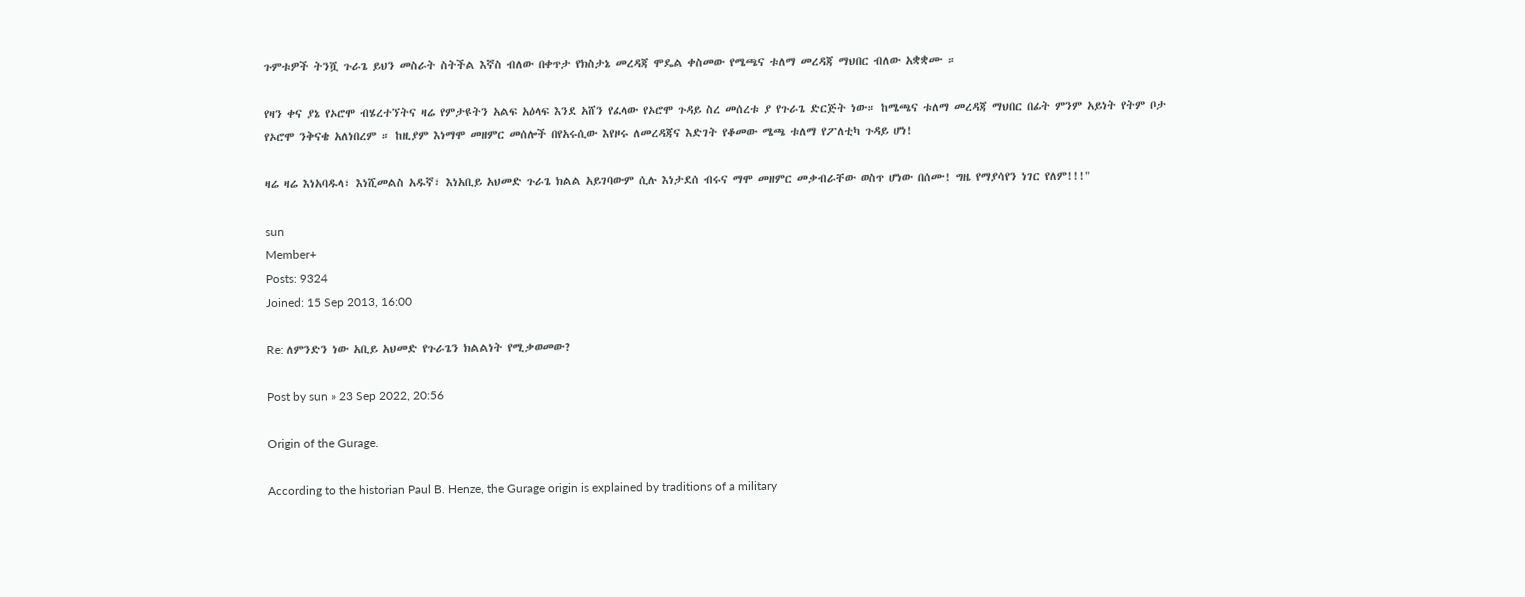ጉምቱዎች ትንሿ ጉራጌ ይህን መስራት ስትችል እኛስ ብለው በቀጥታ የክስታኔ መረዳጃ ሞዴል ቀስመው የሜጫና ቱለማ መረዳጃ ማህበር ብለው አቋቋሙ ።

የዛን ቀና ያኔ የኦሮሞ ብሄረተኘትና ዛሬ የምታዩትን አልፍ አዕላፍ እንደ አሸን የፈላው የኦሮሞ ጉዳይ ስረ መሰረቱ ያ የጉራጌ ድርጅት ነው። ከሜጫና ቱለማ መረዳጃ ማህበር በፊት ምንም አይነት የትም ቦታ የኦሮሞ ንቅናቄ አለነበረም ። ከዚያም እነማሞ መዘምር መሰሎች በየአሩሲው እየዞሩ ለመረዳጃና እድገት የቆመው ሜጫ ቱለማ የፖለቲካ ጉዳይ ሆነ!

ዛሬ ዛሬ እነአባዱላ፣ እነሺመልስ አዱኛ፣ እነአቢይ አህመድ ጉራጌ ክልል አይገባውም ሲሉ እነታደሰ ብሩና ማሞ መዘምር መቃብራቸው ወስጥ ሆነው በሰሙ! ግዜ የማያሳየን ነገር የለም!!!"

sun
Member+
Posts: 9324
Joined: 15 Sep 2013, 16:00

Re: ለምንድን ነው አቢይ አህመድ የጉራጌን ክልልነት የሚቃወመው?

Post by sun » 23 Sep 2022, 20:56

Origin of the Gurage.

According to the historian Paul B. Henze, the Gurage origin is explained by traditions of a military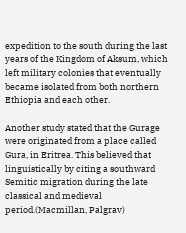expedition to the south during the last years of the Kingdom of Aksum, which left military colonies that eventually became isolated from both northern Ethiopia and each other.

Another study stated that the Gurage were originated from a place called Gura, in Eritrea. This believed that linguistically by citing a southward Semitic migration during the late classical and medieval period.(Macmillan, Palgrav)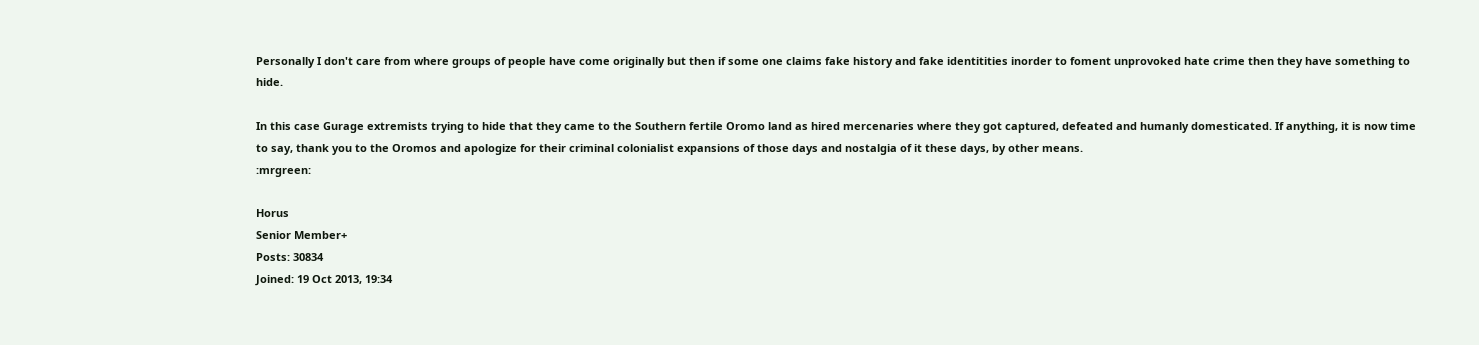Personally I don't care from where groups of people have come originally but then if some one claims fake history and fake identitities inorder to foment unprovoked hate crime then they have something to hide.

In this case Gurage extremists trying to hide that they came to the Southern fertile Oromo land as hired mercenaries where they got captured, defeated and humanly domesticated. If anything, it is now time to say, thank you to the Oromos and apologize for their criminal colonialist expansions of those days and nostalgia of it these days, by other means.
:mrgreen:

Horus
Senior Member+
Posts: 30834
Joined: 19 Oct 2013, 19:34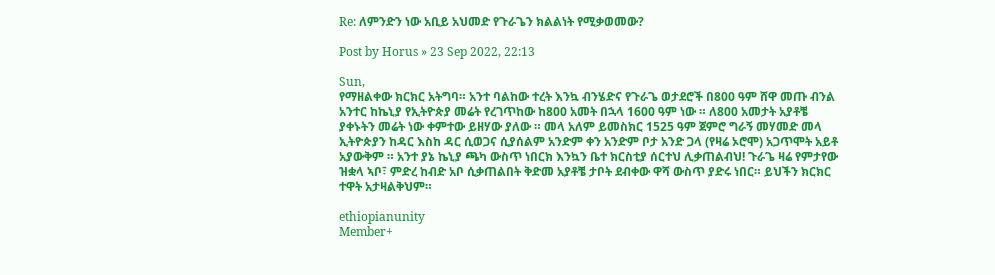Re: ለምንድን ነው አቢይ አህመድ የጉራጌን ክልልነት የሚቃወመው?

Post by Horus » 23 Sep 2022, 22:13

Sun,
የማዘልቀው ክርክር አትግባ። አንተ ባልከው ተረት እንኳ ብንሄድና የጉራጌ ወታደሮች በ800 ዓም ሸዋ መጡ ብንል አንተር ከኬኒያ የኢትዮጵያ መሬት የረገጥከው ከ800 አመት በኋላ 1600 ዓም ነው ። ለ800 አመታት አያቶቼ ያቀኑትን መሬት ነው ቀምተው ይዘሃው ያለው ። መላ አለም ይመስክር 1525 ዓም ጀምሮ ግራኝ መሃመድ መላ ኢትዮጵያን ከዳር እስከ ዳር ሲወጋና ሲያሰልም አንድም ቀን አንድም ቦታ አንድ ጋላ (የዛሬ ኦሮሞ) አጋጥሞት አይቶ አያውቅም ። አንተ ያኔ ኬኒያ ጫካ ውስጥ ነበርክ እንኳን ቤተ ክርስቲያ ሰርተህ ሊቃጠልብህ! ጉራጌ ዛሬ የምታየው ዝቋላ ኣቦ፣ ምድረ ከብድ አቦ ሲቃጠልበት ቅድመ አያቶቼ ታቦት ደብቀው ዋሻ ውስጥ ያድሩ ነበር። ይህችን ክርክር ተዋት አታዛልቅህም።

ethiopianunity
Member+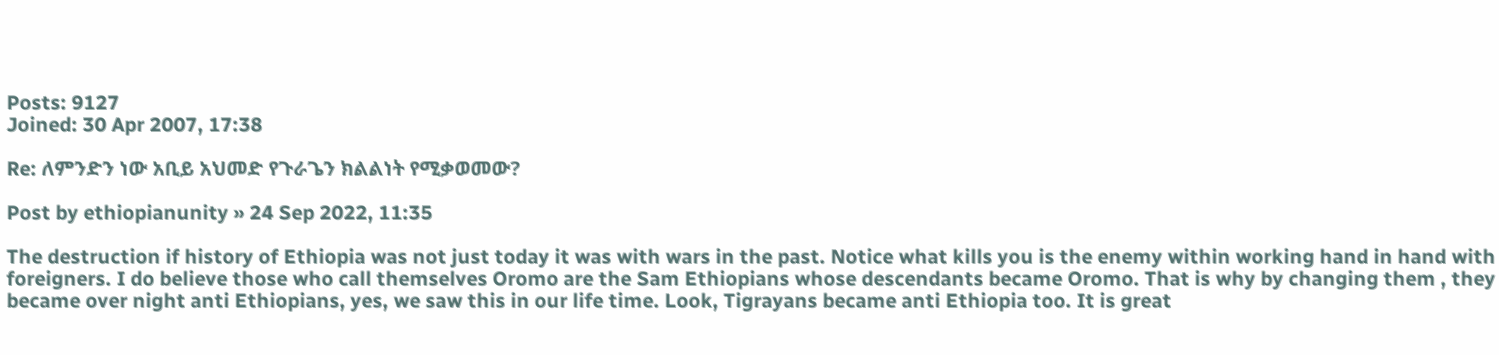Posts: 9127
Joined: 30 Apr 2007, 17:38

Re: ለምንድን ነው አቢይ አህመድ የጉራጌን ክልልነት የሚቃወመው?

Post by ethiopianunity » 24 Sep 2022, 11:35

The destruction if history of Ethiopia was not just today it was with wars in the past. Notice what kills you is the enemy within working hand in hand with foreigners. I do believe those who call themselves Oromo are the Sam Ethiopians whose descendants became Oromo. That is why by changing them , they became over night anti Ethiopians, yes, we saw this in our life time. Look, Tigrayans became anti Ethiopia too. It is great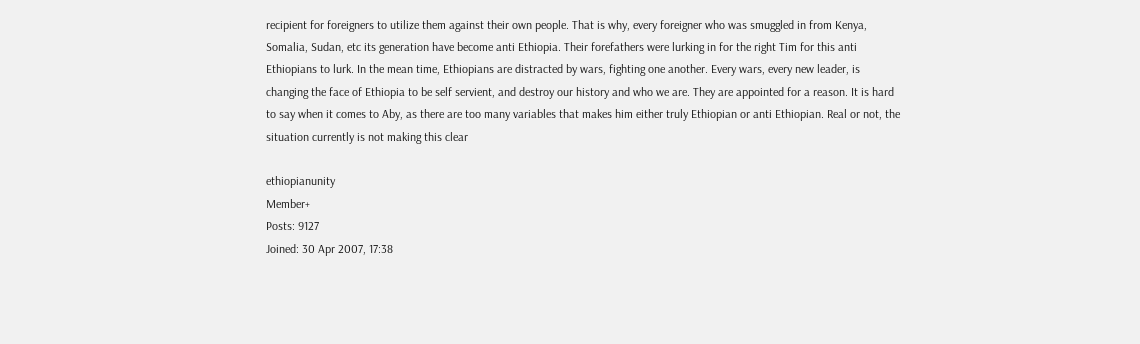recipient for foreigners to utilize them against their own people. That is why, every foreigner who was smuggled in from Kenya, Somalia, Sudan, etc its generation have become anti Ethiopia. Their forefathers were lurking in for the right Tim for this anti Ethiopians to lurk. In the mean time, Ethiopians are distracted by wars, fighting one another. Every wars, every new leader, is changing the face of Ethiopia to be self servient, and destroy our history and who we are. They are appointed for a reason. It is hard to say when it comes to Aby, as there are too many variables that makes him either truly Ethiopian or anti Ethiopian. Real or not, the situation currently is not making this clear

ethiopianunity
Member+
Posts: 9127
Joined: 30 Apr 2007, 17:38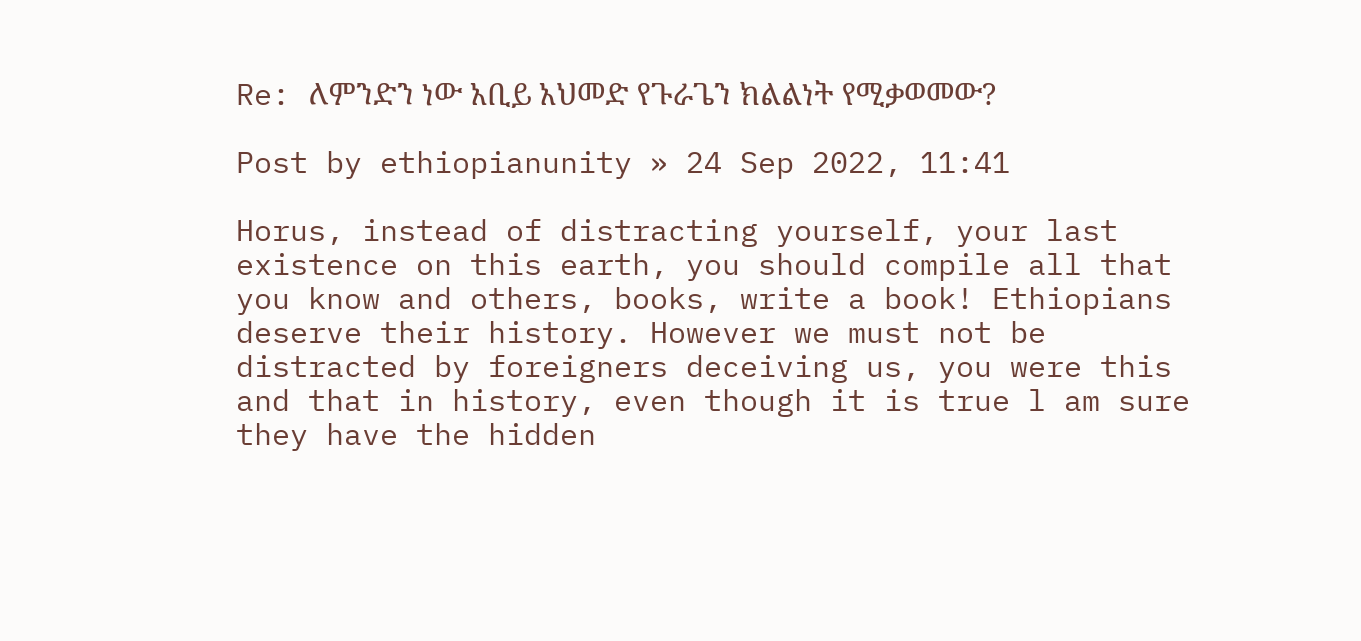Re: ለምንድን ነው አቢይ አህመድ የጉራጌን ክልልነት የሚቃወመው?

Post by ethiopianunity » 24 Sep 2022, 11:41

Horus, instead of distracting yourself, your last existence on this earth, you should compile all that you know and others, books, write a book! Ethiopians deserve their history. However we must not be distracted by foreigners deceiving us, you were this and that in history, even though it is true l am sure they have the hidden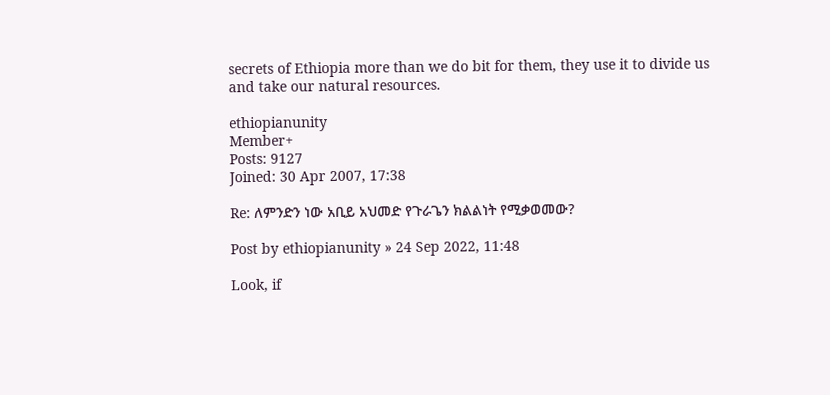secrets of Ethiopia more than we do bit for them, they use it to divide us and take our natural resources.

ethiopianunity
Member+
Posts: 9127
Joined: 30 Apr 2007, 17:38

Re: ለምንድን ነው አቢይ አህመድ የጉራጌን ክልልነት የሚቃወመው?

Post by ethiopianunity » 24 Sep 2022, 11:48

Look, if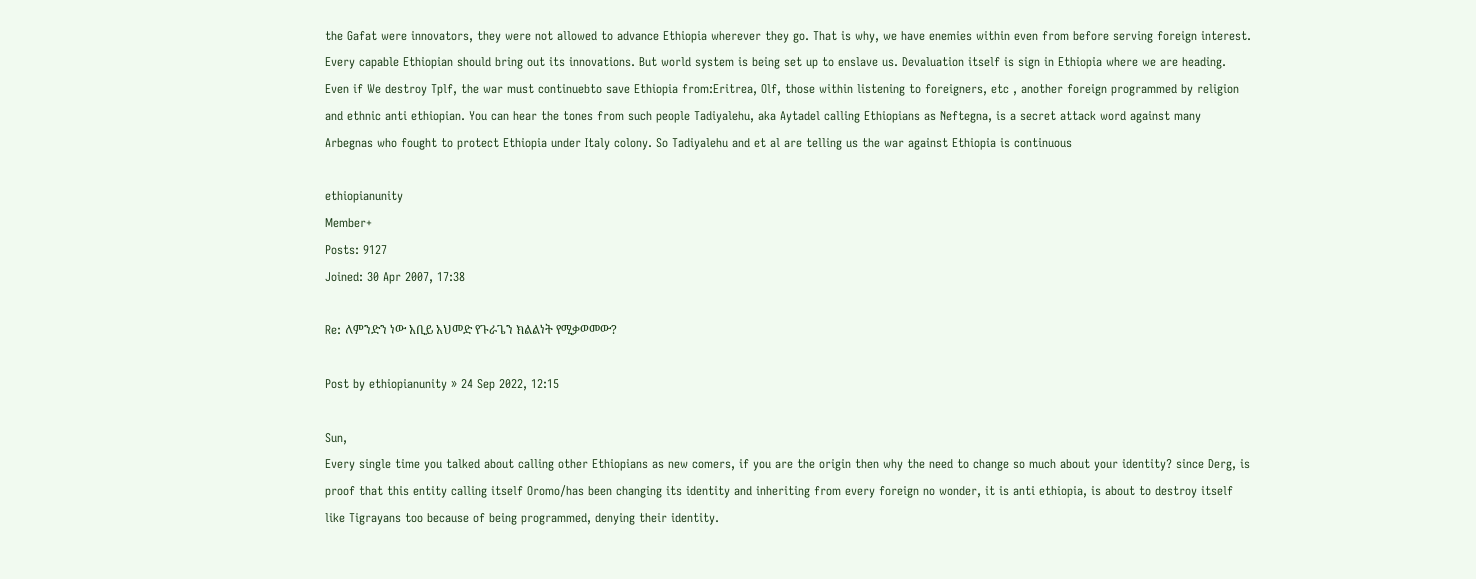the Gafat were innovators, they were not allowed to advance Ethiopia wherever they go. That is why, we have enemies within even from before serving foreign interest. Every capable Ethiopian should bring out its innovations. But world system is being set up to enslave us. Devaluation itself is sign in Ethiopia where we are heading. Even if We destroy Tplf, the war must continuebto save Ethiopia from:Eritrea, Olf, those within listening to foreigners, etc , another foreign programmed by religion and ethnic anti ethiopian. You can hear the tones from such people Tadiyalehu, aka Aytadel calling Ethiopians as Neftegna, is a secret attack word against many Arbegnas who fought to protect Ethiopia under Italy colony. So Tadiyalehu and et al are telling us the war against Ethiopia is continuous

ethiopianunity
Member+
Posts: 9127
Joined: 30 Apr 2007, 17:38

Re: ለምንድን ነው አቢይ አህመድ የጉራጌን ክልልነት የሚቃወመው?

Post by ethiopianunity » 24 Sep 2022, 12:15

Sun,
Every single time you talked about calling other Ethiopians as new comers, if you are the origin then why the need to change so much about your identity? since Derg, is proof that this entity calling itself Oromo/has been changing its identity and inheriting from every foreign no wonder, it is anti ethiopia, is about to destroy itself like Tigrayans too because of being programmed, denying their identity.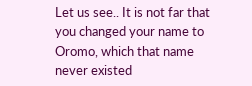Let us see.. It is not far that you changed your name to Oromo, which that name never existed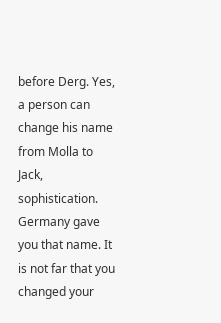before Derg. Yes, a person can change his name from Molla to Jack, sophistication. Germany gave you that name. It is not far that you changed your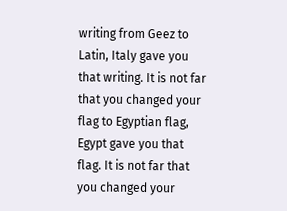writing from Geez to Latin, Italy gave you that writing. It is not far that you changed your flag to Egyptian flag, Egypt gave you that flag. It is not far that you changed your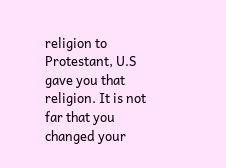religion to Protestant, U.S gave you that religion. It is not far that you changed your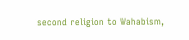second religion to Wahabism,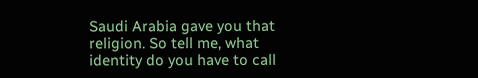Saudi Arabia gave you that religion. So tell me, what identity do you have to call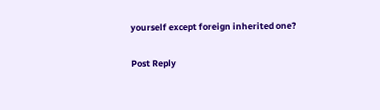yourself except foreign inherited one?

Post Reply